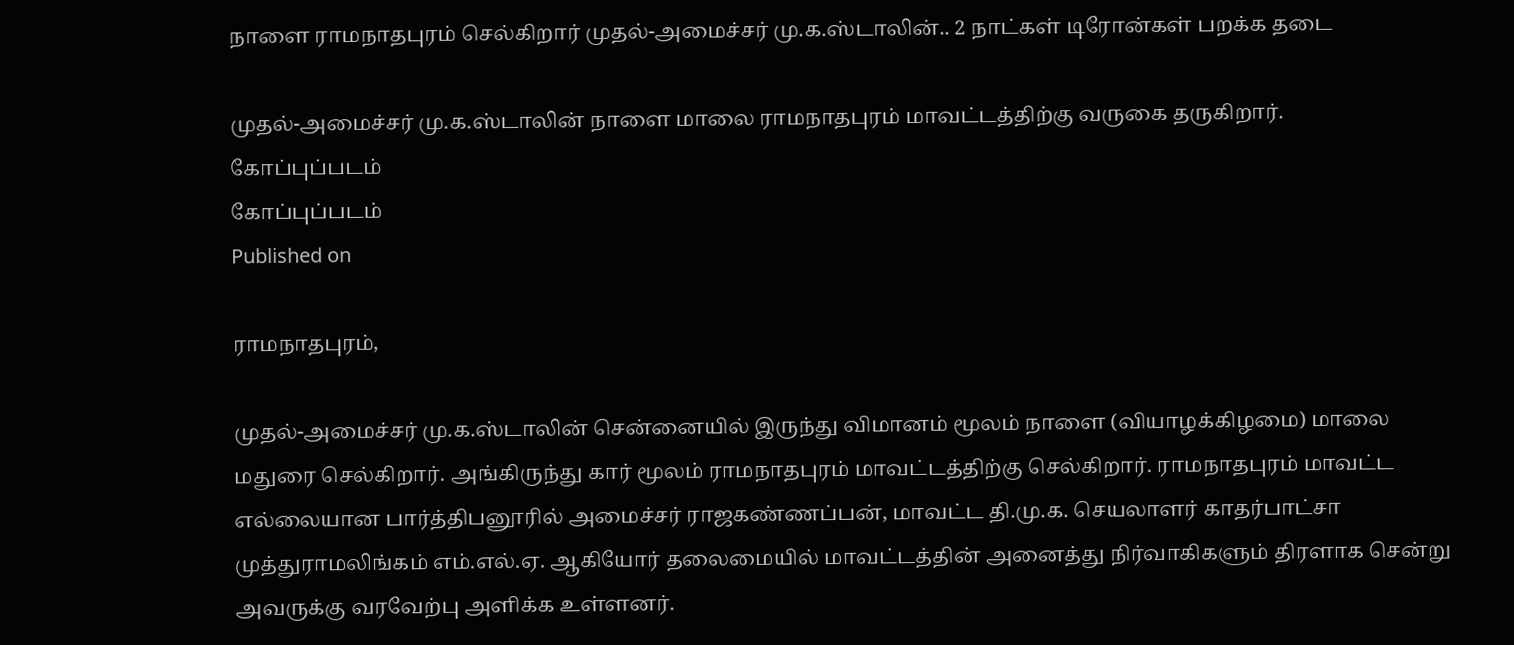நாளை ராமநாதபுரம் செல்கிறார் முதல்-அமைச்சர் மு.க.ஸ்டாலின்.. 2 நாட்கள் டிரோன்கள் பறக்க தடை

முதல்-அமைச்சர் மு.க.ஸ்டாலின் நாளை மாலை ராமநாதபுரம் மாவட்டத்திற்கு வருகை தருகிறார்.
கோப்புப்படம்
கோப்புப்படம்
Published on

ராமநாதபுரம்,

முதல்-அமைச்சர் மு.க.ஸ்டாலின் சென்னையில் இருந்து விமானம் மூலம் நாளை (வியாழக்கிழமை) மாலை மதுரை செல்கிறார். அங்கிருந்து கார் மூலம் ராமநாதபுரம் மாவட்டத்திற்கு செல்கிறார். ராமநாதபுரம் மாவட்ட எல்லையான பார்த்திபனூரில் அமைச்சர் ராஜகண்ணப்பன், மாவட்ட தி.மு.க. செயலாளர் காதர்பாட்சா முத்துராமலிங்கம் எம்.எல்.ஏ. ஆகியோர் தலைமையில் மாவட்டத்தின் அனைத்து நிர்வாகிகளும் திரளாக சென்று அவருக்கு வரவேற்பு அளிக்க உள்ளனர்.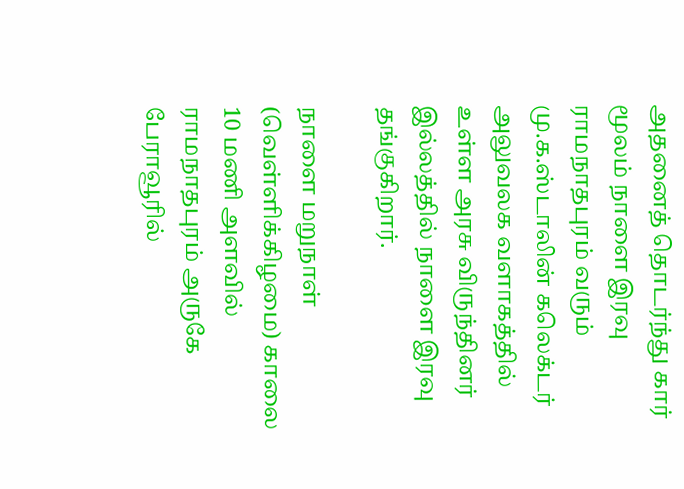அதனைத் தொடர்ந்து கார் மூலம் நாளை இரவு ராமநாதபுரம் வரும் மு.க.ஸ்டாலின் கலெக்டர் அலுவலக வளாகத்தில் உள்ள அரசு விருந்தினர் இல்லத்தில் நாளை இரவு தங்குகிறார்.

நாளை மறுநாள் (வெள்ளிக்கிழமை) காலை 10 மணி அளவில் ராமநாதபுரம் அருகே பேராவூரில்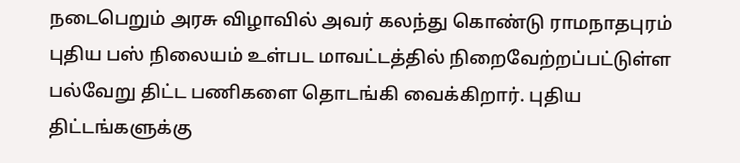நடைபெறும் அரசு விழாவில் அவர் கலந்து கொண்டு ராமநாதபுரம் புதிய பஸ் நிலையம் உள்பட மாவட்டத்தில் நிறைவேற்றப்பட்டுள்ள பல்வேறு திட்ட பணிகளை தொடங்கி வைக்கிறார். புதிய திட்டங்களுக்கு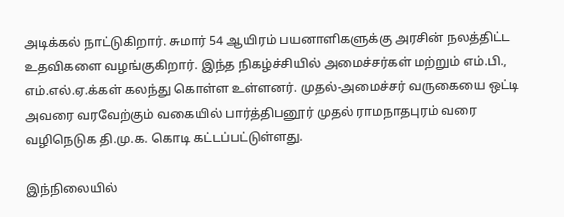அடிக்கல் நாட்டுகிறார். சுமார் 54 ஆயிரம் பயனாளிகளுக்கு அரசின் நலத்திட்ட உதவிகளை வழங்குகிறார். இந்த நிகழ்ச்சியில் அமைச்சர்கள் மற்றும் எம்.பி., எம்.எல்.ஏ.க்கள் கலந்து கொள்ள உள்ளனர். முதல்-அமைச்சர் வருகையை ஒட்டி அவரை வரவேற்கும் வகையில் பார்த்திபனூர் முதல் ராமநாதபுரம் வரை வழிநெடுக தி.மு.க. கொடி கட்டப்பட்டுள்ளது.

இந்நிலையில்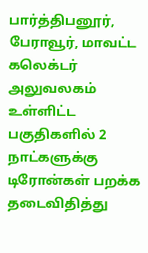பார்த்திபனூர், பேராவூர், மாவட்ட கலெக்டர் அலுவலகம் உள்ளிட்ட பகுதிகளில் 2 நாட்களுக்கு டிரோன்கள் பறக்க தடைவிதித்து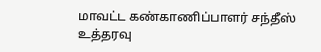மாவட்ட கண்காணிப்பாளர் சந்தீஸ் உத்தரவு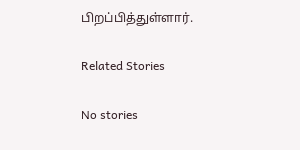பிறப்பித்துள்ளார்.

Related Stories

No stories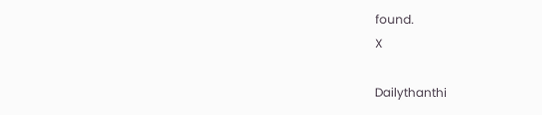found.
X

Dailythanthi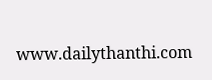www.dailythanthi.com